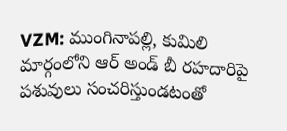VZM: ముంగినాపల్లి, కుమిలి మార్గంలోని ఆర్ అండ్ బీ రహదారిపై పశువులు సంచరిస్తుండటంతో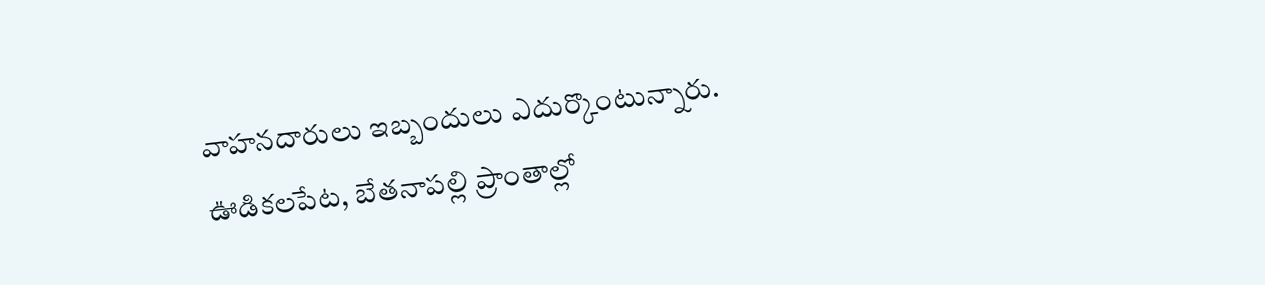వాహనదారులు ఇబ్బందులు ఎదుర్కొంటున్నారు. ఊడికలపేట, బేతనాపల్లి ప్రాంతాల్లో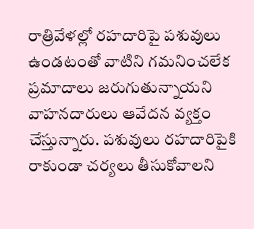రాత్రివేళల్లో రహదారిపై పశువులు ఉండటంతో వాటిని గమనించలేక ప్రమాదాలు జరుగుతున్నాయని వాహనదారులు ఆవేదన వ్యక్తం చేస్తున్నారు. పశువులు రహదారిపైకి రాకుండా చర్యలు తీసుకోవాలని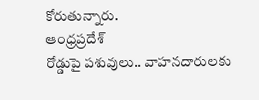కోరుతున్నారు.
ఆంధ్రప్రదేశ్
రోడ్డుపై పశువులు.. వాహనదారులకు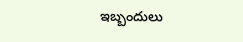ఇబ్బందులు